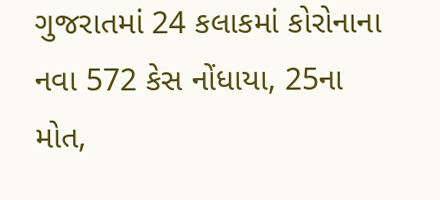ગુજરાતમાં 24 કલાકમાં કોરોનાના નવા 572 કેસ નોંધાયા, 25ના મોત,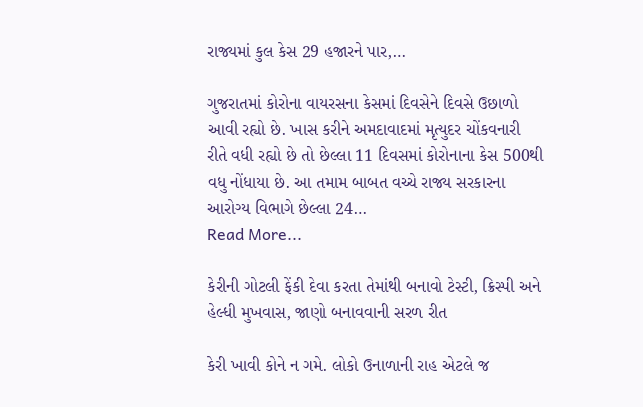રાજ્યમાં કુલ કેસ 29 હજારને પાર,…

ગુજરાતમાં કોરોના વાયરસના કેસમાં દિવસેને દિવસે ઉછાળો આવી રહ્યો છે. ખાસ કરીને અમદાવાદમાં મૃત્યુદર ચોંકવનારી રીતે વધી રહ્યો છે તો છેલ્લા 11 દિવસમાં કોરોનાના કેસ 500થી વધુ નોંધાયા છે. આ તમામ બાબત વચ્ચે રાજ્ય સરકારના આરોગ્ય વિભાગે છેલ્લા 24…
Read More...

કેરીની ગોટલી ફેંકી દેવા કરતા તેમાંથી બનાવો ટેસ્ટી, ક્રિસ્પી અને હેલ્ધી મુખવાસ, જાણો બનાવવાની સરળ રીત

કેરી ખાવી કોને ન ગમે. લોકો ઉનાળાની રાહ એટલે જ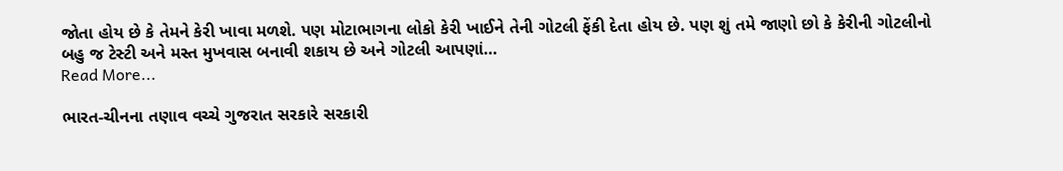જોતા હોય છે કે તેમને કેરી ખાવા મળશે. પણ મોટાભાગના લોકો કેરી ખાઈને તેની ગોટલી ફેંકી દેતા હોય છે. પણ શું તમે જાણો છો કે કેરીની ગોટલીનો બહુ જ ટેસ્ટી અને મસ્ત મુખવાસ બનાવી શકાય છે અને ગોટલી આપણાં…
Read More...

ભારત-ચીનના તણાવ વચ્ચે ગુજરાત સરકારે સરકારી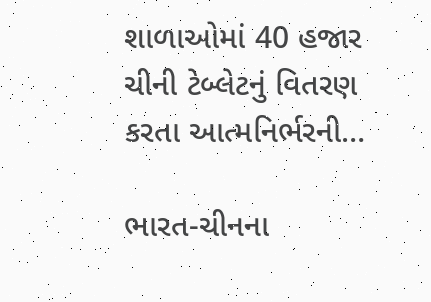શાળાઓમાં 40 હજાર ચીની ટેબ્લેટનું વિતરણ કરતા આત્મનિર્ભરની…

ભારત-ચીનના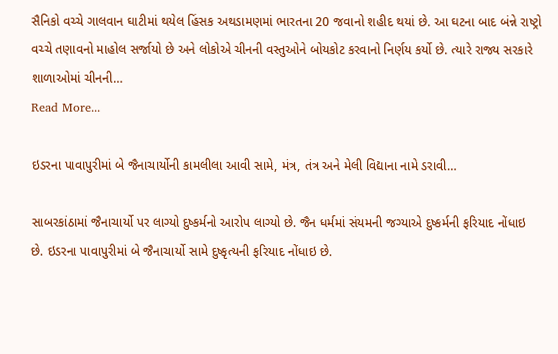સૈનિકો વચ્ચે ગાલવાન ઘાટીમાં થયેલ હિંસક અથડામણમાં ભારતના 20 જવાનો શહીદ થયાં છે. આ ઘટના બાદ બંન્ને રાષ્ટ્રો વચ્ચે તણાવનો માહોલ સર્જાયો છે અને લોકોએ ચીનની વસ્તુઓને બોયકોટ કરવાનો નિર્ણય કર્યો છે. ત્યારે રાજ્ય સરકારે શાળાઓમાં ચીનની…
Read More...

ઇડરના પાવાપુરીમાં બે જૈનાચાર્યોની કામલીલા આવી સામે, મંત્ર, તંત્ર અને મેલી વિદ્યાના નામે ડરાવી…

સાબરકાંઠામાં જૈનાચાર્યો પર લાગ્યો દુષ્કર્મનો આરોપ લાગ્યો છે. જૈન ધર્મમાં સંયમની જગ્યાએ દુષ્કર્મની ફરિયાદ નોંધાઇ છે. ઇડરના પાવાપુરીમાં બે જૈનાચાર્યો સામે દુષ્કૃત્યની ફરિયાદ નોંધાઇ છે.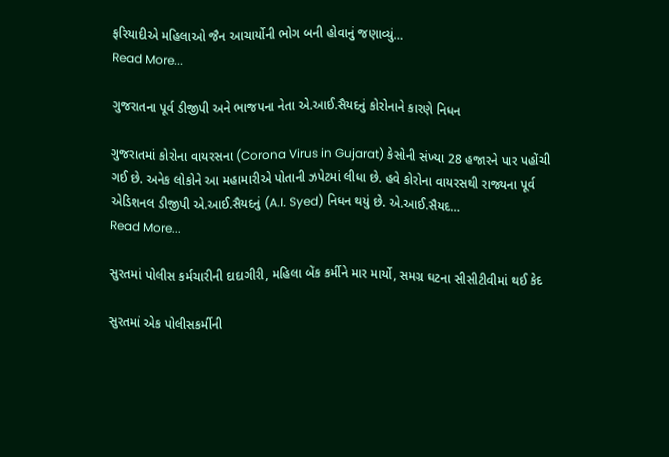ફરિયાદીએ મહિલાઓ જૈન આચાર્યોની ભોગ બની હોવાનું જણાવ્યું…
Read More...

ગુજરાતના પૂર્વ ડીજીપી અને ભાજપના નેતા એ.આઈ.સૈયદનું કોરોનાને કારણે નિધન

ગુજરાતમાં કોરોના વાયરસના (Corona Virus in Gujarat) કેસોની સંખ્યા 28 હજારને પાર પહોંચી ગઈ છે. અનેક લોકોને આ મહામારીએ પોતાની ઝપેટમાં લીધા છે. હવે કોરોના વાયરસથી રાજ્યના પૂર્વ એડિશનલ ડીજીપી એ.આઈ.સૈયદનું (A.I. Syed) નિધન થયું છે. એ.આઈ.સૈયદ…
Read More...

સુરતમાં પોલીસ કર્મચારીની દાદાગીરી, મહિલા બેંક કર્મીને માર માર્યો, સમગ્ર ઘટના સીસીટીવીમાં થઈ કેદ

સુરતમાં એક પોલીસકર્મીની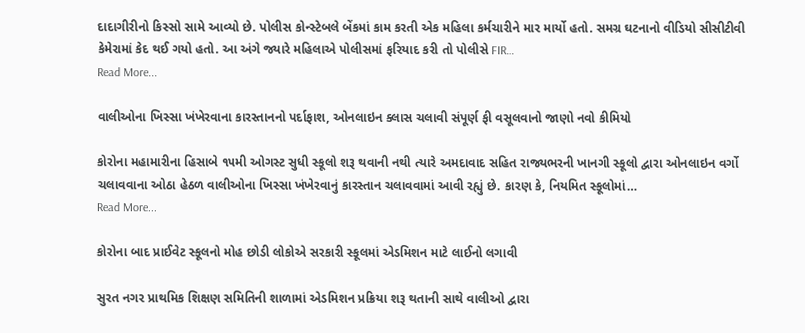દાદાગીરીનો કિસ્સો સામે આવ્યો છે. પોલીસ કોન્સ્ટેબલે બેંકમાં કામ કરતી એક મહિલા કર્મચારીને માર માર્યો હતો. સમગ્ર ઘટનાનો વીડિયો સીસીટીવી કેમેરામાં કેદ થઈ ગયો હતો. આ અંગે જ્યારે મહિલાએ પોલીસમાં ફરિયાદ કરી તો પોલીસે FIR…
Read More...

વાલીઓના ખિસ્સા ખંખેરવાના કારસ્તાનનો પર્દાફાશ, ઓનલાઇન ક્લાસ ચલાવી સંપૂર્ણ ફી વસૂલવાનો જાણો નવો કીમિયો

કોરોના મહામારીના હિસાબે ૧૫મી ઓગસ્ટ સુધી સ્કૂલો શરૂ થવાની નથી ત્યારે અમદાવાદ સહિત રાજ્યભરની ખાનગી સ્કૂલો દ્વારા ઓનલાઇન વર્ગો ચલાવવાના ઓઠા હેઠળ વાલીઓના ખિસ્સા ખંખેરવાનું કારસ્તાન ચલાવવામાં આવી રહ્યું છે. કારણ કે, નિયમિત સ્કૂલોમાં…
Read More...

કોરોના બાદ પ્રાઈવેટ સ્કૂલનો મોહ છોડી લોકોએ સરકારી સ્કૂલમાં એડમિશન માટે લાઈનો લગાવી

સુરત નગર પ્રાથમિક શિક્ષણ સમિતિની શાળામાં એડમિશન પ્રક્રિયા શરૂ થતાની સાથે વાલીઓ દ્વારા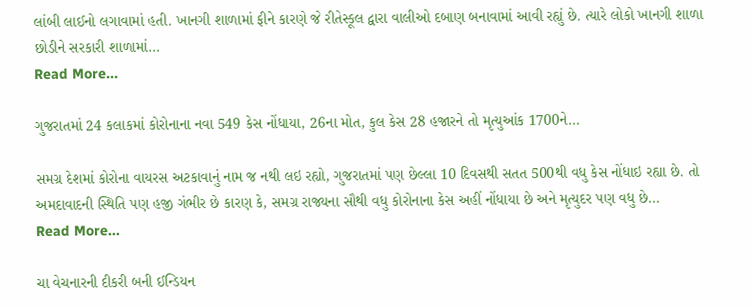લાંબી લાઈનો લગાવામાં હતી. ખાનગી શાળામાં ફીને કારણે જે રીતેસ્કૂલ દ્વારા વાલીઓ દબાણ બનાવામાં આવી રહ્યું છે. ત્યારે લોકો ખાનગી શાળા છોડીને સરકારી શાળામાં…
Read More...

ગુજરાતમાં 24 કલાકમાં કોરોનાના નવા 549 કેસ નોંધાયા, 26ના મોત, કુલ કેસ 28 હજારને તો મૃત્યુઆંક 1700ને…

સમગ્ર દેશમાં કોરોના વાયરસ અટકાવાનું નામ જ નથી લઇ રહ્યો, ગુજરાતમાં પણ છેલ્લા 10 દિવસથી સતત 500થી વધુ કેસ નોંધાઇ રહ્યા છે. તો અમદાવાદની સ્થિતિ પણ હજી ગંભીર છે કારણ કે, સમગ્ર રાજ્યના સૌથી વધુ કોરોનાના કેસ અહીં નોંધાયા છે અને મૃત્યુદર પણ વધુ છે…
Read More...

ચા વેચનારની દીકરી બની ઈન્ડિયન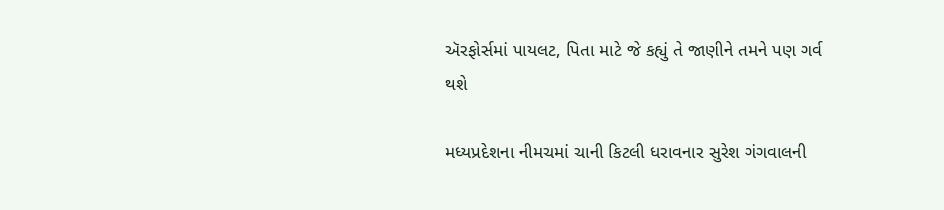ઍરફોર્સમાં પાયલટ, પિતા માટે જે કહ્યું તે જાણીને તમને પણ ગર્વ થશે

મધ્યપ્રદેશના નીમચમાં ચાની કિટલી ધરાવનાર સુરેશ ગંગવાલની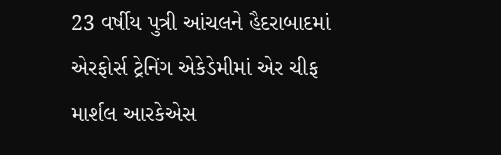23 વર્ષીય પુત્રી આંચલને હૈદરાબાદમાં એરફોર્સ ટ્રેનિંગ એકેડેમીમાં એર ચીફ માર્શલ આરકેએસ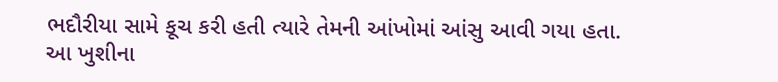ભદૌરીયા સામે કૂચ કરી હતી ત્યારે તેમની આંખોમાં આંસુ આવી ગયા હતા. આ ખુશીના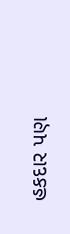હકદાર પણ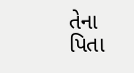તેના પિતા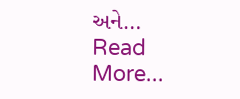અને…
Read More...